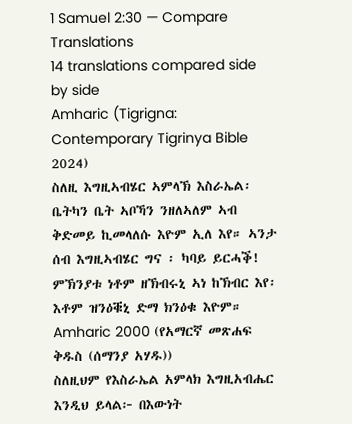1 Samuel 2:30 — Compare Translations
14 translations compared side by side
Amharic (Tigrigna: Contemporary Tigrinya Bible 2024)
ስለዚ እግዚኣብሄር ኣምላኽ እስራኤል፡ ቤትካን ቤት ኣቦኻን ንዘለኣለም ኣብ ቅድመይ ኪመላለሱ እዮም ኢለ እየ። ኣንታ ሰብ እግዚኣብሄር ግና ፡ ካባይ ይርሓቕ! ምኽንያቱ ነቶም ዘኽብሩኒ ኣነ ከኽብር እየ፡ እቶም ዝንዕቑኒ ድማ ክንዕቁ እዮም።
Amharic 2000 (የአማርኛ መጽሐፍ ቅዱስ (ሰማንያ አሃዱ))
ስለዚህም የእስራኤል አምላክ እግዚአብሔር እንዲህ ይላል፦ በእውነት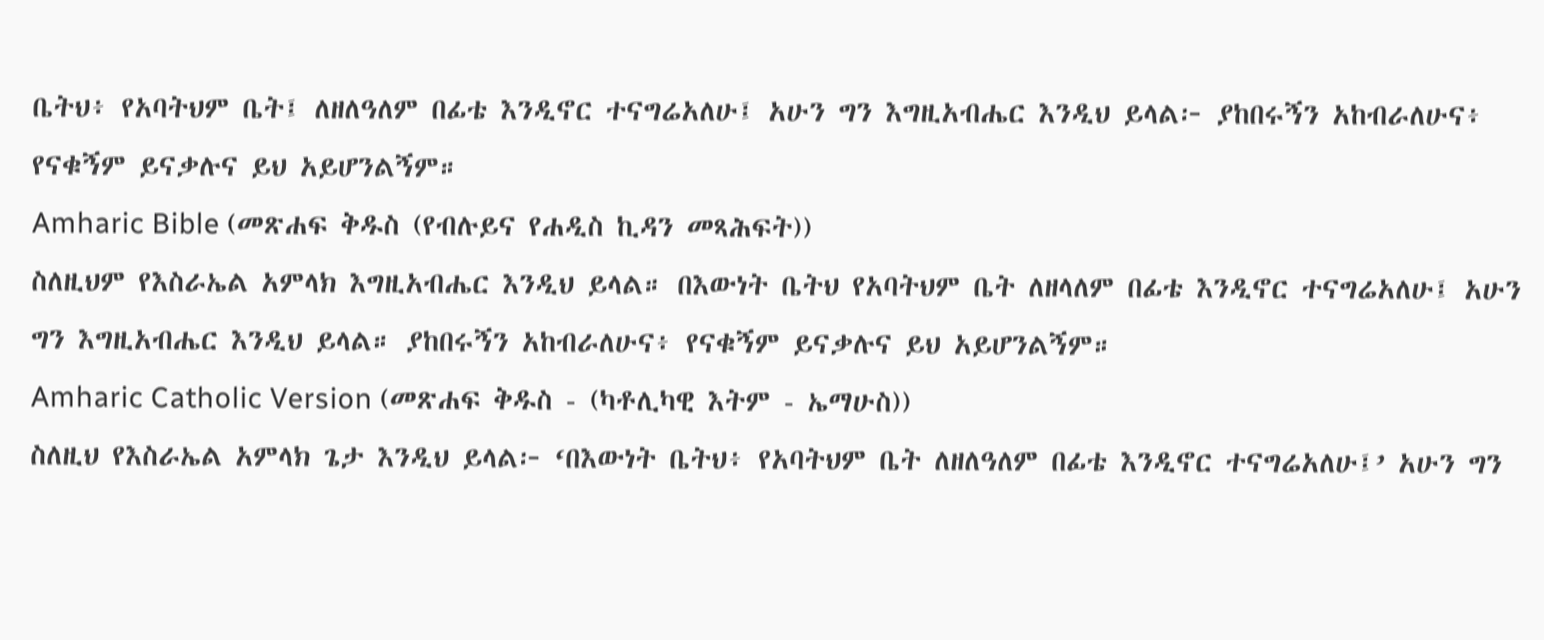ቤትህ፥ የአባትህም ቤት፤ ለዘለዓለም በፊቴ እንዲኖር ተናግሬአለሁ፤ አሁን ግን እግዚአብሔር እንዲህ ይላል፦ ያከበሩኝን አከብራለሁና፥ የናቁኝም ይናቃሉና ይህ አይሆንልኝም።
Amharic Bible (መጽሐፍ ቅዱስ (የብሉይና የሐዲስ ኪዳን መጻሕፍት))
ስለዚህም የእስራኤል አምላክ እግዚአብሔር እንዲህ ይላል። በእውነት ቤትህ የአባትህም ቤት ለዘላለም በፊቴ እንዲኖር ተናግሬአለሁ፤ አሁን ግን እግዚአብሔር እንዲህ ይላል። ያከበሩኝን አከብራለሁና፥ የናቁኝም ይናቃሉና ይህ አይሆንልኝም።
Amharic Catholic Version (መጽሐፍ ቅዱስ - (ካቶሊካዊ እትም - ኤማሁስ))
ስለዚህ የእስራኤል አምላክ ጌታ እንዲህ ይላል፦ ‘በእውነት ቤትህ፥ የአባትህም ቤት ለዘለዓለም በፊቴ እንዲኖር ተናግሬአለሁ፤’ አሁን ግን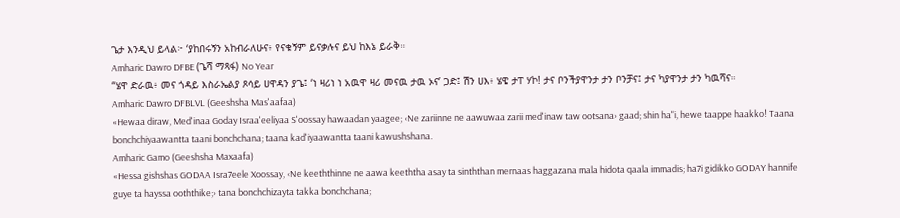ጌታ እንዲህ ይላል፦ ‘ያከበሩኝን አከብራለሁና፥ የናቁኝም ይናቃሉና ይህ ከእኔ ይራቅ።
Amharic Dawro DFBE (ጌሻ ማጻፋ) No Year
“ሄዋ ድራዉ፥ መና ጎዳይ እስራኤልያ ጾሳይ ሀዋዳን ያጌ፤ ‘ነ ዛሪነ ነ አዉዋ ዛሪ መናዉ ታዉ ኦና’ ጋድ፤ ሽን ሀእ፥ ሄዌ ታፐ ሃኮ! ታና ቦንችያዋንታ ታን ቦንቻና፤ ታና ካያዋንታ ታን ካዉሻና።
Amharic Dawro DFBLVL (Geeshsha Mas'aafaa)
«Hewaa diraw, Med'inaa Goday Israa'eeliyaa S'oossay hawaadan yaagee; ‹Ne zariinne ne aawuwaa zarii med'inaw taw ootsana› gaad; shin ha"i, hewe taappe haakko! Taana bonchchiyaawantta taani bonchchana; taana kad'iyaawantta taani kawushshana.
Amharic Gamo (Geeshsha Maxaafa)
«Hessa gishshas GODAA Isra7eele Xoossay, ‹Ne keeththinne ne aawa keeththa asay ta sinththan mernaas haggazana mala hidota qaala immadis; ha7i gidikko GODAY hannife guye ta hayssa ooththike;› tana bonchchizayta takka bonchchana;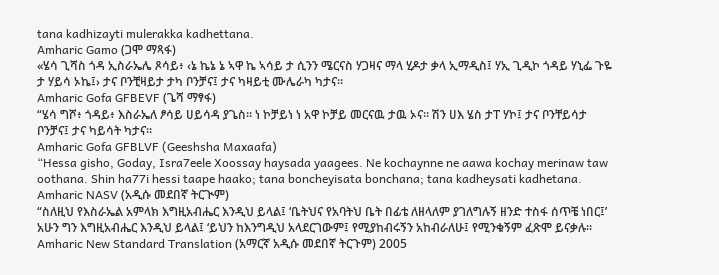tana kadhizayti mulerakka kadhettana.
Amharic Gamo (ጋሞ ማጻፋ)
«ሄሳ ጊሻስ ጎዳ ኢስራኤሌ ጾሳይ፥ ‹ኔ ኬኔ ኔ ኣዋ ኬ ኣሳይ ታ ሲንን ሜርናስ ሃጋዛና ማላ ሂዶታ ቃላ ኢማዲስ፤ ሃኢ ጊዲኮ ጎዳይ ሃኒፌ ጉዬ ታ ሃይሳ ኦኬ፤› ታና ቦንቺዛይታ ታካ ቦንቻና፤ ታና ካዛይቲ ሙሌራካ ካታና።
Amharic Gofa GFBEVF (ጌሻ ማፃፋ)
“ሄሳ ግሾ፥ ጎዳይ፥ እስራኤለ ፆሳይ ሀይሳዳ ያጌስ። ነ ኮቻይነ ነ አዋ ኮቻይ መርናዉ ታዉ ኦና። ሽን ሀእ ሄስ ታፐ ሃኮ፤ ታና ቦንቸይሳታ ቦንቻና፤ ታና ካይሳት ካታና።
Amharic Gofa GFBLVF (Geeshsha Maxaafa)
“Hessa gisho, Goday, Isra7eele Xoossay haysada yaagees. Ne kochaynne ne aawa kochay merinaw taw oothana. Shin ha77i hessi taape haako; tana boncheyisata bonchana; tana kadheysati kadhetana.
Amharic NASV (አዲሱ መደበኛ ትርጒም)
“ስለዚህ የእስራኤል አምላክ እግዚአብሔር እንዲህ ይላል፤ ‘ቤትህና የአባትህ ቤት በፊቴ ለዘላለም ያገለግሉኝ ዘንድ ተስፋ ሰጥቼ ነበር፤’ አሁን ግን እግዚአብሔር እንዲህ ይላል፤ ‘ይህን ከእንግዲህ አላደርገውም፤ የሚያከብሩኝን አከብራለሁ፤ የሚንቁኝም ፈጽሞ ይናቃሉ።
Amharic New Standard Translation (አማርኛ አዲሱ መደበኛ ትርጉም) 2005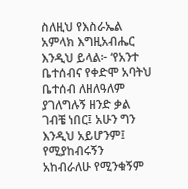ስለዚህ የእስራኤል አምላክ እግዚአብሔር እንዲህ ይላል፦ ‘የአንተ ቤተሰብና የቀድሞ አባትህ ቤተሰብ ለዘለዓለም ያገለግሉኝ ዘንድ ቃል ገብቼ ነበር፤ አሁን ግን እንዲህ አይሆንም፤ የሚያከብሩኝን አከብራለሁ የሚንቁኝም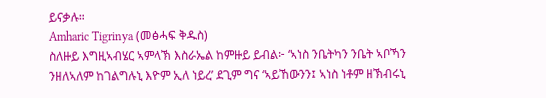ይናቃሉ።
Amharic Tigrinya (መፅሓፍ ቅዱስ)
ስለዙይ እግዚኣብሄር ኣምላኽ እስራኤል ከምዙይ ይብል፦ ‘ኣነስ ንቤትካን ንቤት ኣቦኻን ንዘለኣለም ከገልግሉኒ እዮም ኢለ ነይረ’ ደጊም ግና ‘ኣይኸውንን፤ ኣነስ ነቶም ዘኽብሩኒ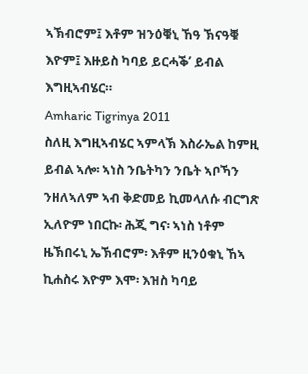ኣኽብሮም፤ እቶም ዝንዕቑኒ ኸዓ ኽናዓቑ እዮም፤ እዙይስ ካባይ ይርሓቕ’ ይብል እግዚኣብሄር።
Amharic Tigrinya 2011
ስለዚ እግዚኣብሄር ኣምላኽ እስራኤል ከምዚ ይብል ኣሎ፡ ኣነስ ንቤትካን ንቤት ኣቦኻን ንዘለኣለም ኣብ ቅድመይ ኪመላለሱ ብርግጽ ኢለዮም ነበርኩ፡ ሕጂ ግና፡ ኣነስ ነቶም ዜኽበሩኒ ኤኽብሮም፡ እቶም ዚንዕቁኒ ኸኣ ኪሐስሩ እዮም እሞ፡ እዝስ ካባይ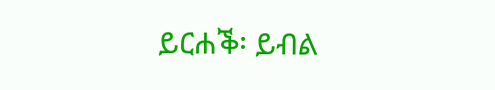ይርሐቕ፡ ይብል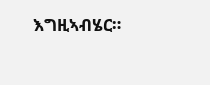እግዚኣብሄር።